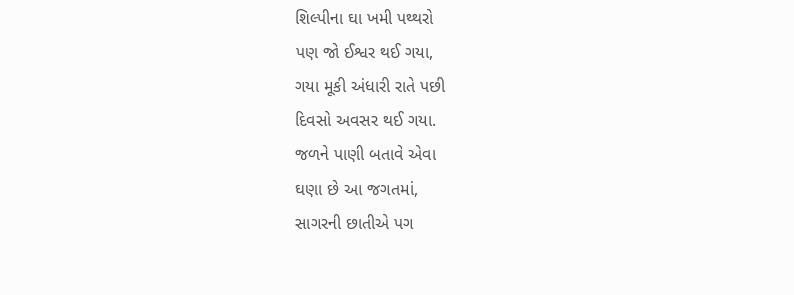શિલ્પીના ઘા ખમી પથ્થરો
પણ જો ઈશ્વર થઈ ગયા,
ગયા મૂકી અંધારી રાતે પછી
દિવસો અવસર થઈ ગયા.
જળને પાણી બતાવે એવા
ઘણા છે આ જગતમાં,
સાગરની છાતીએ પગ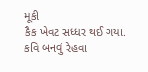મૂકી
કૈક ખેવટ સધ્ધર થઈ ગયા.
કવિ બનવું રેહવા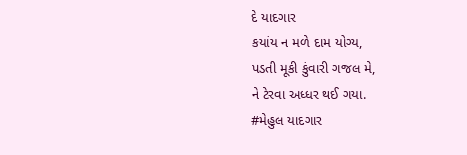દે યાદગાર
કયાંય ન મળે દામ યોગ્ય,
પડતી મૂકી કુંવારી ગજલ મે,
ને ટેરવા અધ્ધર થઈ ગયા.
#મેહુલ યાદગાર